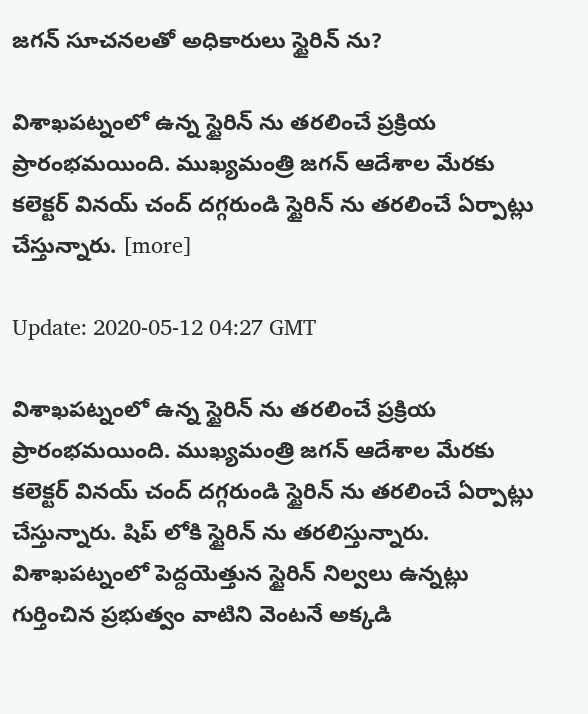జగన్ సూచనలతో అధికారులు స్టైరిన్ ను?

విశాఖపట్నంలో ఉన్న స్టైరిన్ ను తరలించే ప్రక్రియ ప్రారంభమయింది. ముఖ్యమంత్రి జగన్ ఆదేశాల మేరకు కలెక్టర్ వినయ్ చంద్ దగ్గరుండి స్టైరిన్ ను తరలించే ఏర్పాట్లు చేస్తున్నారు. [more]

Update: 2020-05-12 04:27 GMT

విశాఖపట్నంలో ఉన్న స్టైరిన్ ను తరలించే ప్రక్రియ ప్రారంభమయింది. ముఖ్యమంత్రి జగన్ ఆదేశాల మేరకు కలెక్టర్ వినయ్ చంద్ దగ్గరుండి స్టైరిన్ ను తరలించే ఏర్పాట్లు చేస్తున్నారు. షిప్ లోకి స్టైరిన్ ను తరలిస్తున్నారు. విశాఖపట్నంలో పెద్దయెత్తున స్టైరిన్ నిల్వలు ఉన్నట్లు గుర్తించిన ప్రభుత్వం వాటిని వెంటనే అక్కడి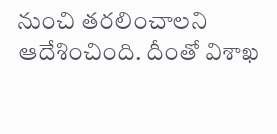నుంచి తరలించాలని ఆదేశించింది. దీంతో విశాఖ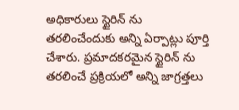అధికారులు స్టైరిన్ ను తరలించేందుకు అన్ని ఏర్పాట్లు పూర్తి చేశారు. ప్రమాదకరమైన స్టైరిన్ ను తరలించే ప్రక్రియలో అన్ని జాగ్రత్తలు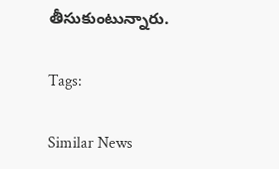తీసుకుంటున్నారు.

Tags:

Similar News